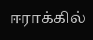ஈராக்கில்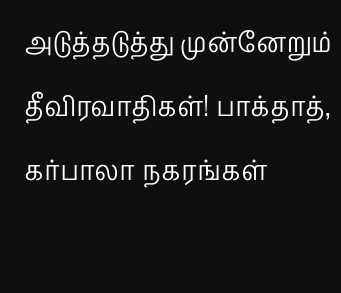அடுத்தடுத்து முன்னேறும் தீவிரவாதிகள்! பாக்தாத், கர்பாலா நகரங்கள்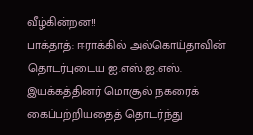வீழ்கின்றன!!
பாக்தாத்: ஈராக்கில் அல்கொய்தாவின் தொடர்புடைய ஐ.எஸ்.ஐ.எஸ். இயக்கத்தினர் மொசூல் நகரைக் கைப்பற்றியதைத் தொடர்ந்து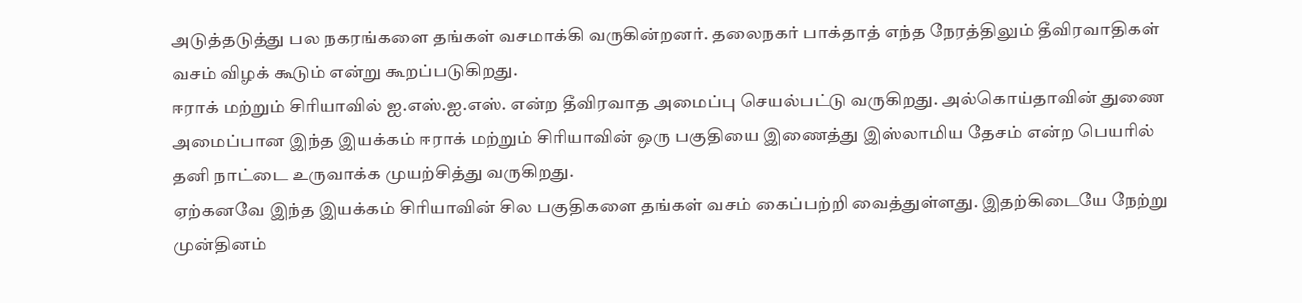அடுத்தடுத்து பல நகரங்களை தங்கள் வசமாக்கி வருகின்றனர். தலைநகர் பாக்தாத் எந்த நேரத்திலும் தீவிரவாதிகள் வசம் விழக் கூடும் என்று கூறப்படுகிறது.
ஈராக் மற்றும் சிரியாவில் ஐ.எஸ்.ஐ.எஸ். என்ற தீவிரவாத அமைப்பு செயல்பட்டு வருகிறது. அல்கொய்தாவின் துணை அமைப்பான இந்த இயக்கம் ஈராக் மற்றும் சிரியாவின் ஒரு பகுதியை இணைத்து இஸ்லாமிய தேசம் என்ற பெயரில் தனி நாட்டை உருவாக்க முயற்சித்து வருகிறது.
ஏற்கனவே இந்த இயக்கம் சிரியாவின் சில பகுதிகளை தங்கள் வசம் கைப்பற்றி வைத்துள்ளது. இதற்கிடையே நேற்று முன்தினம்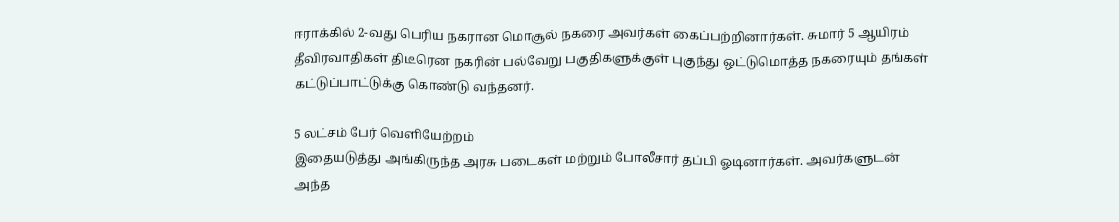ஈராக்கில் 2-வது பெரிய நகரான மொசூல் நகரை அவர்கள் கைப்பற்றினார்கள். சுமார் 5 ஆயிரம் தீவிரவாதிகள் திடீரென நகரின் பல்வேறு பகுதிகளுக்குள் புகுந்து ஒட்டுமொத்த நகரையும் தங்கள் கட்டுப்பாட்டுக்கு கொண்டு வந்தனர்.

5 லட்சம் பேர் வெளியேற்றம்
இதையடுத்து அங்கிருந்த அரசு படைகள் மற்றும் போலீசார் தப்பி ஓடினார்கள். அவர்களுடன் அந்த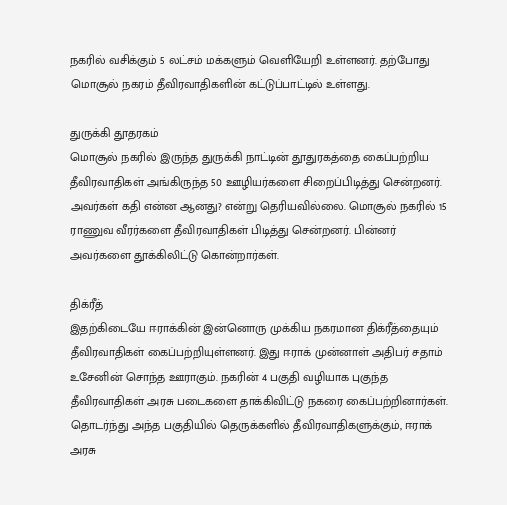நகரில் வசிக்கும் 5 லட்சம் மக்களும் வெளியேறி உள்ளனர். தற்போது மொசூல் நகரம் தீவிரவாதிகளின் கட்டுப்பாட்டில் உள்ளது.

துருக்கி தூதரகம்
மொசூல் நகரில் இருந்த துருக்கி நாட்டின் தூதுரகத்தை கைப்பற்றிய தீவிரவாதிகள் அங்கிருந்த 50 ஊழியர்களை சிறைப்பிடித்து சென்றனர். அவர்கள் கதி என்ன ஆனது? என்று தெரியவில்லை. மொசூல் நகரில் 15 ராணுவ வீரர்களை தீவிரவாதிகள் பிடித்து சென்றனர். பின்னர் அவர்களை தூக்கிலிட்டு கொன்றார்கள்.

திக்ரீத்
இதற்கிடையே ஈராக்கின் இன்னொரு முக்கிய நகரமான திக்ரீத்தையும் தீவிரவாதிகள் கைப்பற்றியுள்ளனர். இது ஈராக் முன்னாள் அதிபர் சதாம் உசேனின் சொந்த ஊராகும். நகரின் 4 பகுதி வழியாக புகுந்த தீவிரவாதிகள் அரசு படைகளை தாக்கிவிட்டு நகரை கைப்பற்றினார்கள். தொடர்ந்து அந்த பகுதியில் தெருக்களில் தீவிரவாதிகளுக்கும், ஈராக் அரசு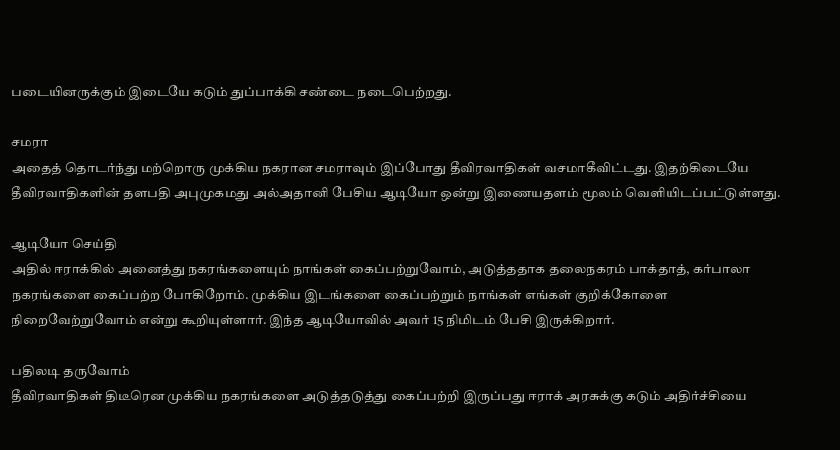படையினருக்கும் இடையே கடும் துப்பாக்கி சண்டை நடைபெற்றது.

சமரா
அதைத் தொடர்ந்து மற்றொரு முக்கிய நகரான சமராவும் இப்போது தீவிரவாதிகள் வசமாகீவிட்டது. இதற்கிடையே தீவிரவாதிகளின் தளபதி அபுமுகமது அல்அதானி பேசிய ஆடியோ ஒன்று இணையதளம் மூலம் வெளியிடப்பட்டுள்ளது.

ஆடியோ செய்தி
அதில் ஈராக்கில் அனைத்து நகரங்களையும் நாங்கள் கைப்பற்றுவோம், அடுத்ததாக தலைநகரம் பாக்தாத், கர்பாலா நகரங்களை கைப்பற்ற போகிறோம். முக்கிய இடங்களை கைப்பற்றும் நாங்கள் எங்கள் குறிக்கோளை நிறைவேற்றுவோம் என்று கூறியுள்ளார். இந்த ஆடியோவில் அவர் 15 நிமிடம் பேசி இருக்கிறார்.

பதிலடி தருவோம்
தீவிரவாதிகள் திடீரென முக்கிய நகரங்களை அடுத்தடுத்து கைப்பற்றி இருப்பது ஈராக் அரசுக்கு கடும் அதிர்ச்சியை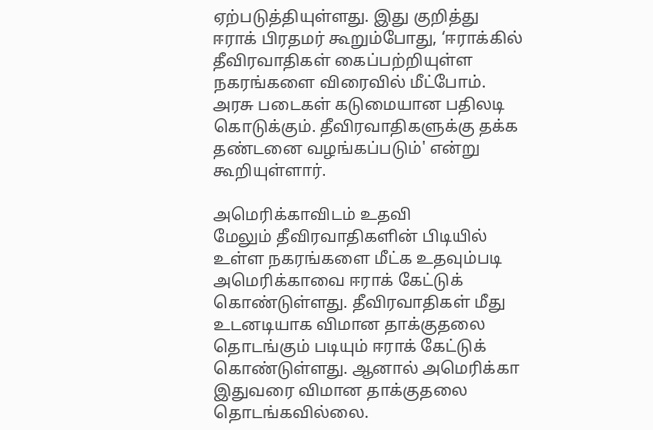ஏற்படுத்தியுள்ளது. இது குறித்து ஈராக் பிரதமர் கூறும்போது, ‘ஈராக்கில் தீவிரவாதிகள் கைப்பற்றியுள்ள நகரங்களை விரைவில் மீட்போம். அரசு படைகள் கடுமையான பதிலடி கொடுக்கும். தீவிரவாதிகளுக்கு தக்க தண்டனை வழங்கப்படும்' என்று கூறியுள்ளார்.

அமெரிக்காவிடம் உதவி
மேலும் தீவிரவாதிகளின் பிடியில் உள்ள நகரங்களை மீட்க உதவும்படி அமெரிக்காவை ஈராக் கேட்டுக் கொண்டுள்ளது. தீவிரவாதிகள் மீது உடனடியாக விமான தாக்குதலை தொடங்கும் படியும் ஈராக் கேட்டுக் கொண்டுள்ளது. ஆனால் அமெரிக்கா இதுவரை விமான தாக்குதலை தொடங்கவில்லை.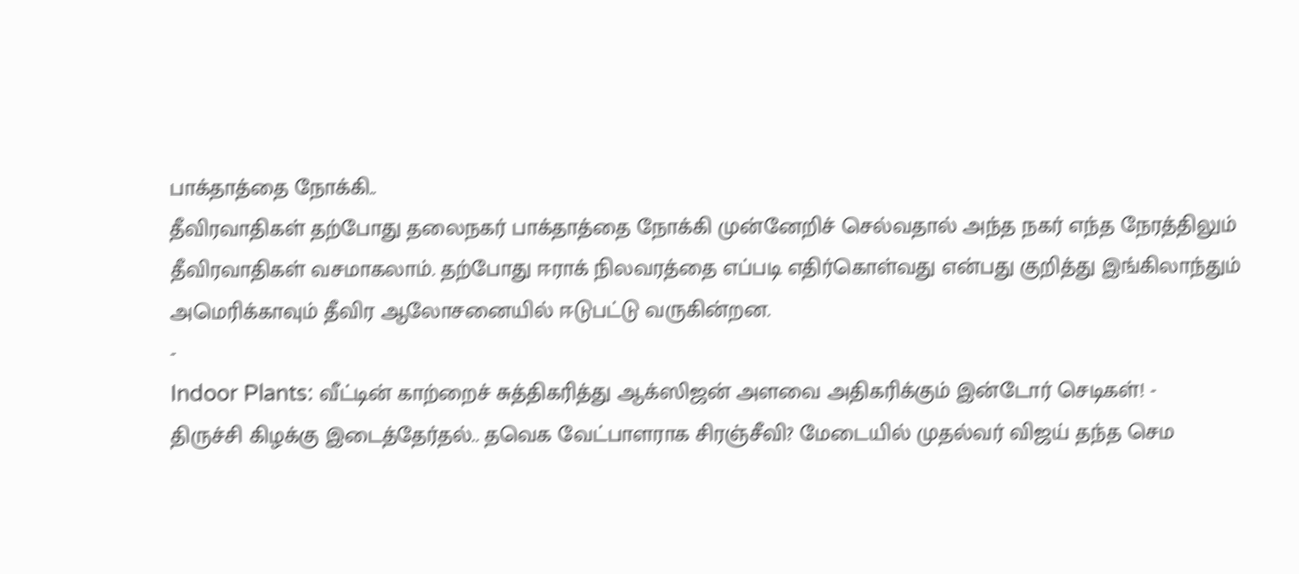பாக்தாத்தை நோக்கி..
தீவிரவாதிகள் தற்போது தலைநகர் பாக்தாத்தை நோக்கி முன்னேறிச் செல்வதால் அந்த நகர் எந்த நேரத்திலும் தீவிரவாதிகள் வசமாகலாம். தற்போது ஈராக் நிலவரத்தை எப்படி எதிர்கொள்வது என்பது குறித்து இங்கிலாந்தும் அமெரிக்காவும் தீவிர ஆலோசனையில் ஈடுபட்டு வருகின்றன.
-
Indoor Plants: வீட்டின் காற்றைச் சுத்திகரித்து ஆக்ஸிஜன் அளவை அதிகரிக்கும் இன்டோர் செடிகள்! -
திருச்சி கிழக்கு இடைத்தேர்தல்.. தவெக வேட்பாளராக சிரஞ்சீவி? மேடையில் முதல்வர் விஜய் தந்த செம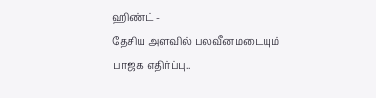ஹிண்ட் -
தேசிய அளவில் பலவீனமடையும் பாஜக எதிர்ப்பு..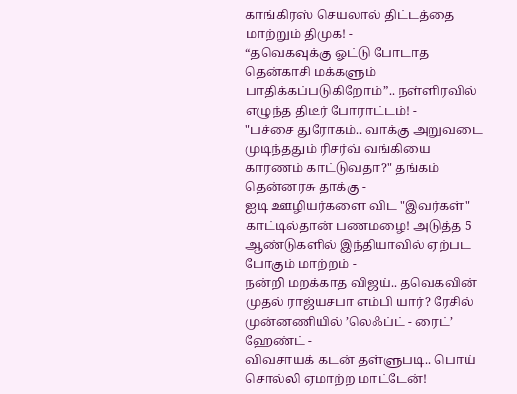காங்கிரஸ் செயலால் திட்டத்தை மாற்றும் திமுக! -
“தவெகவுக்கு ஓட்டு போடாத தென்காசி மக்களும் பாதிக்கப்படுகிறோம்”.. நள்ளிரவில் எழுந்த திடீர் போராட்டம்! -
"பச்சை துரோகம்.. வாக்கு அறுவடை முடிந்ததும் ரிசர்வ் வங்கியை காரணம் காட்டுவதா?" தங்கம் தென்னரசு தாக்கு -
ஐடி ஊழியர்களை விட "இவர்கள்" காட்டில்தான் பணமழை! அடுத்த 5 ஆண்டுகளில் இந்தியாவில் ஏற்பட போகும் மாற்றம் -
நன்றி மறக்காத விஜய்.. தவெகவின் முதல் ராஜ்யசபா எம்பி யார்? ரேசில் முன்னணியில் ’லெஃப்ட் - ரைட்’ ஹேண்ட் -
விவசாயக் கடன் தள்ளுபடி.. பொய் சொல்லி ஏமாற்ற மாட்டேன்!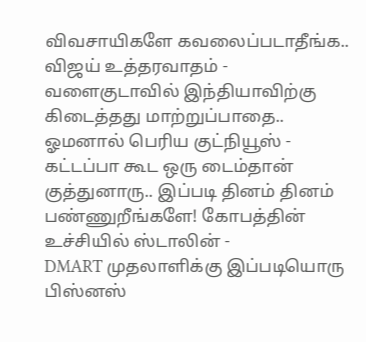விவசாயிகளே கவலைப்படாதீங்க.. விஜய் உத்தரவாதம் -
வளைகுடாவில் இந்தியாவிற்கு கிடைத்தது மாற்றுப்பாதை.. ஓமனால் பெரிய குட்நியூஸ் -
கட்டப்பா கூட ஒரு டைம்தான் குத்துனாரு.. இப்படி தினம் தினம் பண்ணுறீங்களே! கோபத்தின் உச்சியில் ஸ்டாலின் -
DMART முதலாளிக்கு இப்படியொரு பிஸ்னஸ்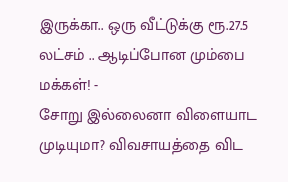இருக்கா.. ஒரு வீட்டுக்கு ரூ.27.5 லட்சம் .. ஆடிப்போன மும்பை மக்கள்! -
சோறு இல்லைனா விளையாட முடியுமா? விவசாயத்தை விட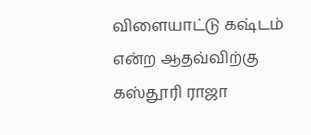விளையாட்டு கஷ்டம் என்ற ஆதவ்விற்கு கஸ்தூரி ராஜா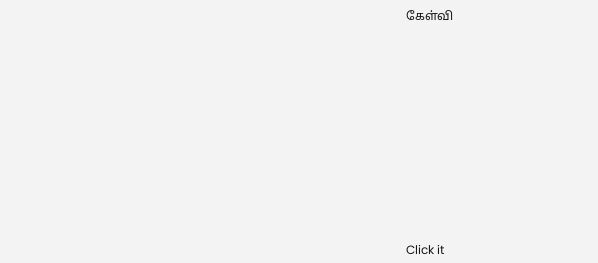கேள்வி












Click it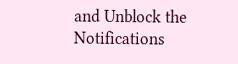and Unblock the Notifications